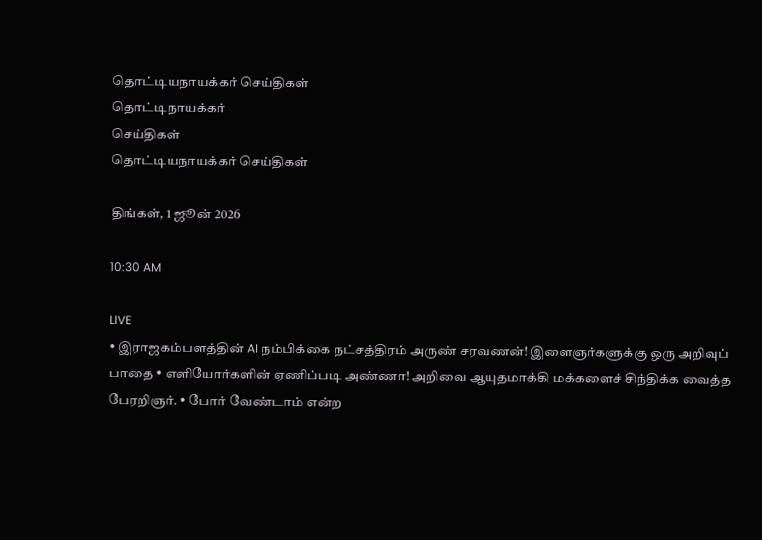தொட்டியநாயக்கர் செய்திகள்
தொட்டிநாயக்கர்
செய்திகள்
தொட்டியநாயக்கர் செய்திகள்

திங்கள், 1 ஜூன் 2026

10:30 AM

LIVE
• இராஜகம்பளத்தின் AI நம்பிக்கை நட்சத்திரம் அருண் சரவணன்! இளைஞர்களுக்கு ஒரு அறிவுப் பாதை • எளியோர்களின் ஏணிப்படி அண்ணா! அறிவை ஆயுதமாக்கி மக்களைச் சிந்திக்க வைத்த பேரறிஞர். • போர் வேண்டாம் என்ற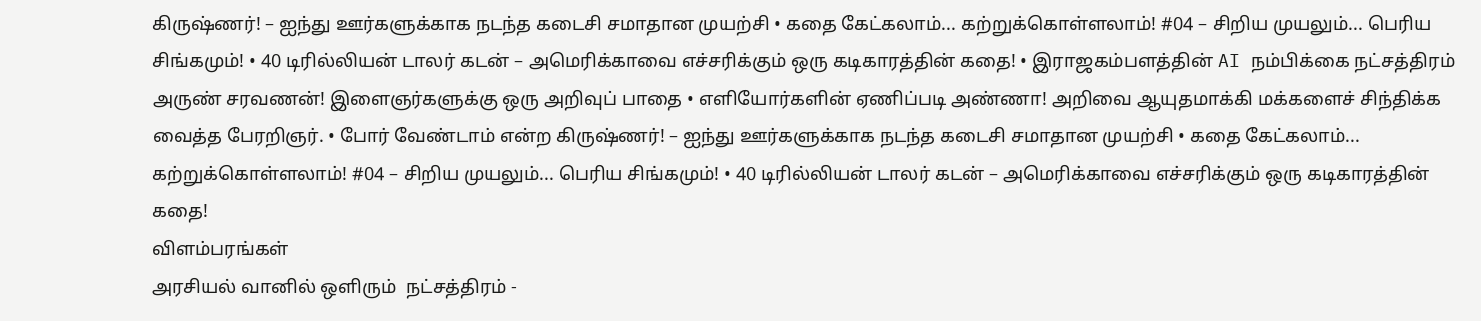கிருஷ்ணர்! – ஐந்து ஊர்களுக்காக நடந்த கடைசி சமாதான முயற்சி • கதை கேட்கலாம்... கற்றுக்கொள்ளலாம்! #04 – சிறிய முயலும்... பெரிய சிங்கமும்! • 40 டிரில்லியன் டாலர் கடன் – அமெரிக்காவை எச்சரிக்கும் ஒரு கடிகாரத்தின் கதை! • இராஜகம்பளத்தின் AI நம்பிக்கை நட்சத்திரம் அருண் சரவணன்! இளைஞர்களுக்கு ஒரு அறிவுப் பாதை • எளியோர்களின் ஏணிப்படி அண்ணா! அறிவை ஆயுதமாக்கி மக்களைச் சிந்திக்க வைத்த பேரறிஞர். • போர் வேண்டாம் என்ற கிருஷ்ணர்! – ஐந்து ஊர்களுக்காக நடந்த கடைசி சமாதான முயற்சி • கதை கேட்கலாம்... கற்றுக்கொள்ளலாம்! #04 – சிறிய முயலும்... பெரிய சிங்கமும்! • 40 டிரில்லியன் டாலர் கடன் – அமெரிக்காவை எச்சரிக்கும் ஒரு கடிகாரத்தின் கதை!
விளம்பரங்கள்
அரசியல் வானில் ஒளிரும்  நட்சத்திரம் -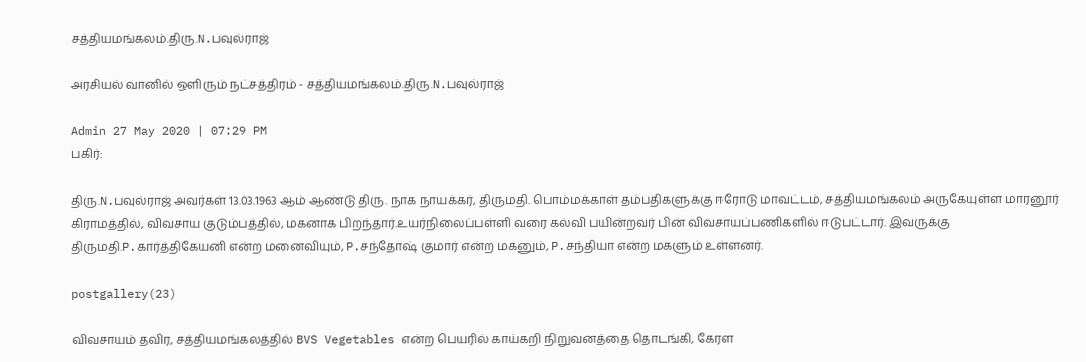சத்தியமங்கலம்.திரு.N.பவுல்ராஜ்

அரசியல் வானில் ஒளிரும் நட்சத்திரம் - சத்தியமங்கலம்.திரு.N.பவுல்ராஜ்

Admin 27 May 2020 | 07:29 PM
பகிர்:

திரு.N.பவுல்ராஜ் அவர்கள் 13.03.1963 ஆம் ஆண்டு திரு. நாக நாயக்கர், திருமதி. பொம்மக்காள் தம்பதிகளுக்கு ஈரோடு மாவட்டம், சத்தியமங்கலம் அருகேயுள்ள மாரனூர் கிராமத்தில், விவசாய குடும்பத்தில், மகனாக பிறந்தார்.உயர்நிலைப்பள்ளி வரை கல்வி பயின்றவர் பின் விவசாயப்பணிகளில் ஈடுபட்டார். இவருக்கு திருமதி.P.கார்த்திகேயனி என்ற மனைவியும், P.சந்தோஷ் குமார் என்ற மகனும், P.சந்தியா என்ற மகளும் உள்ளனர்.

postgallery(23)

விவசாயம் தவிர, சத்தியமங்கலத்தில் BVS Vegetables என்ற பெயரில் காய்கறி நிறுவனத்தை தொடங்கி, கேரள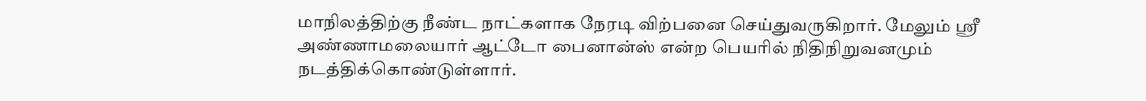மாநிலத்திற்கு நீண்ட நாட்களாக நேரடி விற்பனை செய்துவருகிறார். மேலும் ஸ்ரீ அண்ணாமலையார் ஆட்டோ பைனான்ஸ் என்ற பெயரில் நிதிநிறுவனமும் நடத்திக்கொண்டுள்ளார்.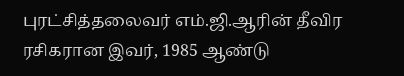புரட்சித்தலைவர் எம்.ஜி.ஆரின் தீவிர ரசிகரான இவர், 1985 ஆண்டு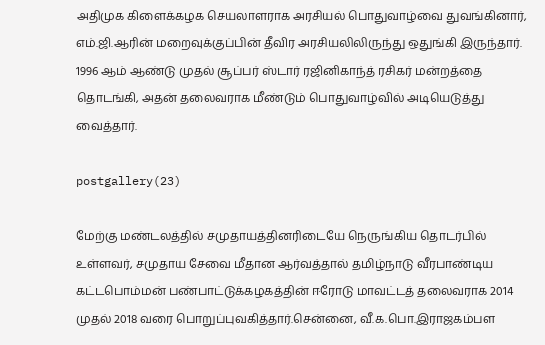அதிமுக கிளைக்கழக செயலாளராக அரசியல் பொதுவாழ்வை துவங்கினார், எம்.ஜி.ஆரின் மறைவுக்குப்பின் தீவிர அரசியலிலிருந்து ஒதுங்கி இருந்தார். 1996 ஆம் ஆண்டு முதல் சூப்பர் ஸ்டார் ரஜினிகாந்த் ரசிகர் மன்றத்தை தொடங்கி, அதன் தலைவராக மீண்டும் பொதுவாழ்வில் அடியெடுத்து வைத்தார்.

postgallery(23)

மேற்கு மண்டலத்தில் சமுதாயத்தினரிடையே நெருங்கிய தொடர்பில் உள்ளவர், சமுதாய சேவை மீதான ஆர்வத்தால் தமிழ்நாடு வீரபாண்டிய கட்டபொம்மன் பண்பாட்டுக்கழகத்தின் ஈரோடு மாவட்டத் தலைவராக 2014 முதல் 2018 வரை பொறுப்புவகித்தார்.சென்னை, வீ.க.பொ.இராஜகம்பள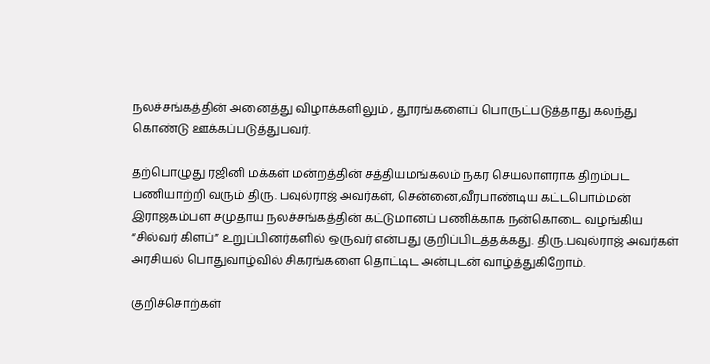நலச்சங்கத்தின் அனைத்து விழாக்களிலும் , தூரங்களைப் பொருட்படுத்தாது கலந்து கொண்டு ஊக்கப்படுத்துபவர்.

தற்பொழுது ரஜினி மக்கள் மன்றத்தின் சத்தியமங்கலம் நகர செயலாளராக திறம்பட பணியாற்றி வரும் திரு. பவுல்ராஜ் அவர்கள், சென்னை,வீரபாண்டிய கட்டபொம்மன் இராஜகம்பள சமுதாய நலச்சங்கத்தின் கட்டுமானப் பணிக்காக நன்கொடை வழங்கிய “சில்வர் கிளப்” உறுப்பினர்களில் ஒருவர் என்பது குறிப்பிடத்தக்கது. திரு.பவுல்ராஜ் அவர்கள் அரசியல் பொதுவாழ்வில் சிகரங்களை தொட்டிட அன்புடன் வாழ்த்துகிறோம்.

குறிச்சொற்கள்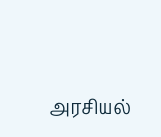அரசியல்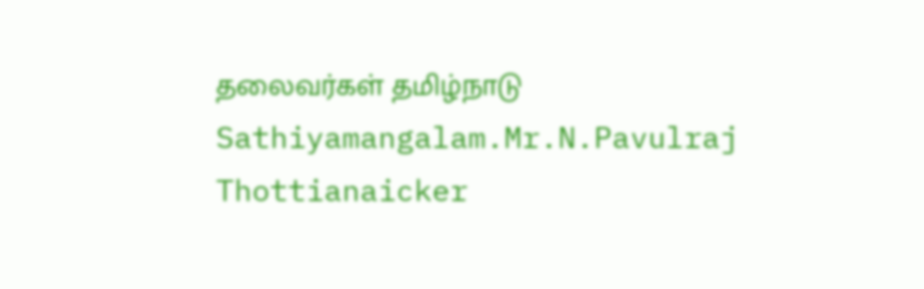தலைவர்கள் தமிழ்நாடு Sathiyamangalam.Mr.N.Pavulraj Thottianaicker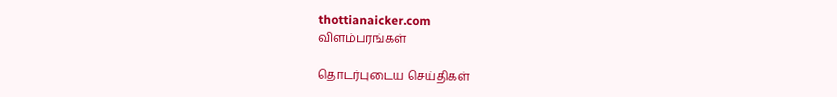thottianaicker.com
விளம்பரங்கள்

தொடர்புடைய செய்திகள்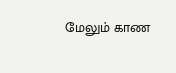மேலும் காண